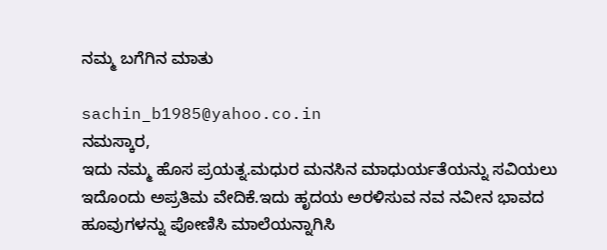ನಮ್ಮ ಬಗೆಗಿನ ಮಾತು

sachin_b1985@yahoo.co.in
ನಮಸ್ಕಾರ,
ಇದು ನಮ್ಮ ಹೊಸ ಪ್ರಯತ್ನ.ಮಧುರ ಮನಸಿನ ಮಾಧುರ್ಯತೆಯನ್ನು ಸವಿಯಲು ಇದೊಂದು ಅಪ್ರತಿಮ ವೇದಿಕೆ.ಇದು ಹೃದಯ ಅರಳಿಸುವ ನವ ನವೀನ ಭಾವದ ಹೂವುಗಳನ್ನು ಪೋಣಿಸಿ ಮಾಲೆಯನ್ನಾಗಿಸಿ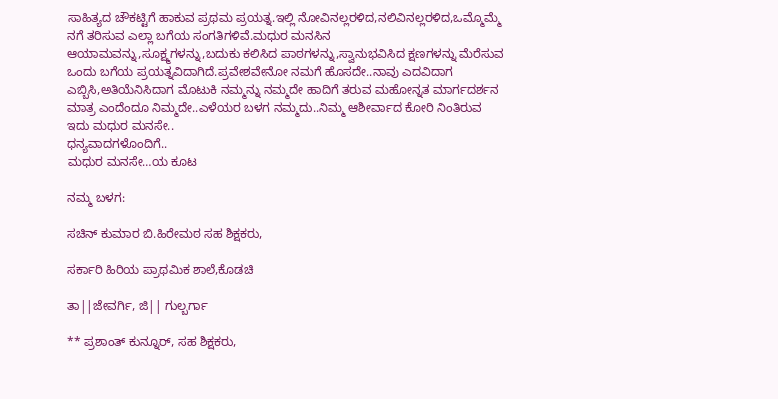ಸಾಹಿತ್ಯದ ಚೌಕಟ್ಟಿಗೆ ಹಾಕುವ ಪ್ರಥಮ ಪ್ರಯತ್ನ.ಇಲ್ಲಿ ನೋವಿನಲ್ಲರಳಿದ,ನಲಿವಿನಲ್ಲರಳಿದ,ಒಮ್ಮೊಮ್ಮೆ ನಗೆ ತರಿಸುವ ಎಲ್ಲಾ ಬಗೆಯ ಸಂಗತಿಗಳಿವೆ.ಮಧುರ ಮನಸಿನ ಆಯಾಮವನ್ನು,ಸೂಕ್ಷ್ಮಗಳನ್ನು,ಬದುಕು ಕಲಿಸಿದ ಪಾಠಗಳನ್ನು,ಸ್ವಾನುಭವಿಸಿದ ಕ್ಷಣಗಳನ್ನು ಮೆರೆಸುವ ಒಂದು ಬಗೆಯ ಪ್ರಯತ್ನವಿದಾಗಿದೆ.ಪ್ರವೇಶವೇನೋ ನಮಗೆ ಹೊಸದೇ..ನಾವು ಎದವಿದಾಗ ಎಬ್ಬಿಸಿ,ಅತಿಯೆನಿಸಿದಾಗ ಮೊಟುಕಿ ನಮ್ಮನ್ನು ನಮ್ಮದೇ ಹಾದಿಗೆ ತರುವ ಮಹೋನ್ನತ ಮಾರ್ಗದರ್ಶನ ಮಾತ್ರ ಎಂದೆಂದೂ ನಿಮ್ಮದೇ..ಎಳೆಯರ ಬಳಗ ನಮ್ಮದು..ನಿಮ್ಮ ಆಶೀರ್ವಾದ ಕೋರಿ ನಿಂತಿರುವ ಇದು ಮಧುರ ಮನಸೇ..
ಧನ್ಯವಾದಗಳೊಂದಿಗೆ..
ಮಧುರ ಮನಸೇ…ಯ ಕೂಟ

ನಮ್ಮ ಬಳಗ:

ಸಚಿನ್ ಕುಮಾರ ಬಿ.ಹಿರೇಮಠ ಸಹ ಶಿಕ್ಷಕರು,

ಸರ್ಕಾರಿ ಹಿರಿಯ ಪ್ರಾಥಮಿಕ ಶಾಲೆ,ಕೊಡಚಿ

ತಾ||ಜೇವರ್ಗಿ, ಜಿ|| ಗುಲ್ಬರ್ಗಾ

** ಪ್ರಶಾಂತ್ ಕುನ್ನೂರ್, ಸಹ ಶಿಕ್ಷಕರು,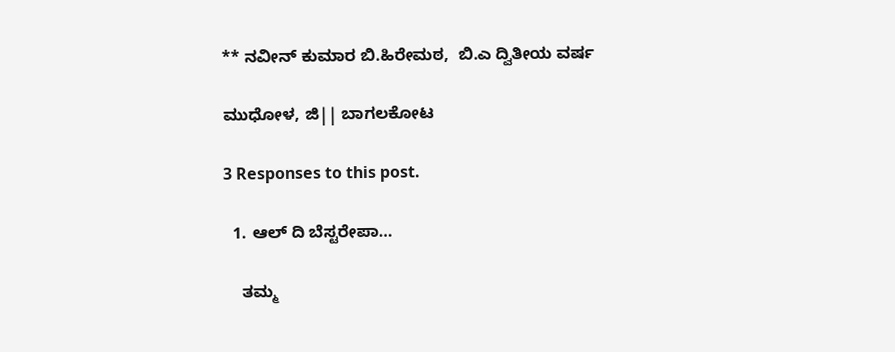** ನವೀನ್ ಕುಮಾರ ಬಿ.ಹಿರೇಮಠ,  ಬಿ.ಎ ದ್ವಿತೀಯ ವರ್ಷ

ಮುಧೋಳ, ಜಿ|| ಬಾಗಲಕೋಟ

3 Responses to this post.

  1. ಆಲ್ ದಿ ಬೆಸ್ಟರೇಪಾ…

    ತಮ್ಮ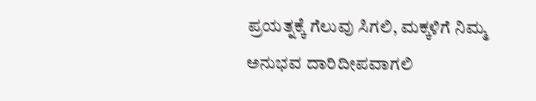ಪ್ರಯತ್ನಕ್ಕೆ ಗೆಲುವು ಸಿಗಲಿ, ಮಕ್ಕಳಿಗೆ ನಿಮ್ಮ ಅನುಭವ ದಾರಿದೀಪವಾಗಲಿ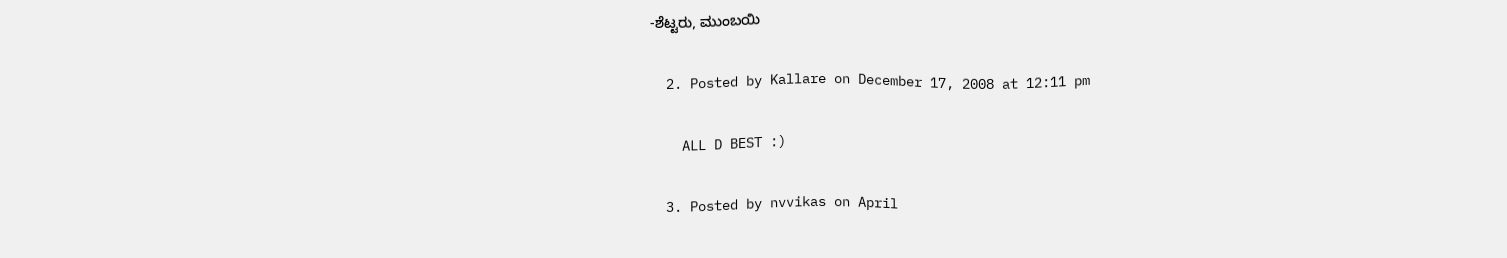-ಶೆಟ್ಟರು, ಮುಂಬಯಿ

  2. Posted by Kallare on December 17, 2008 at 12:11 pm

    ALL D BEST :)

  3. Posted by nvvikas on April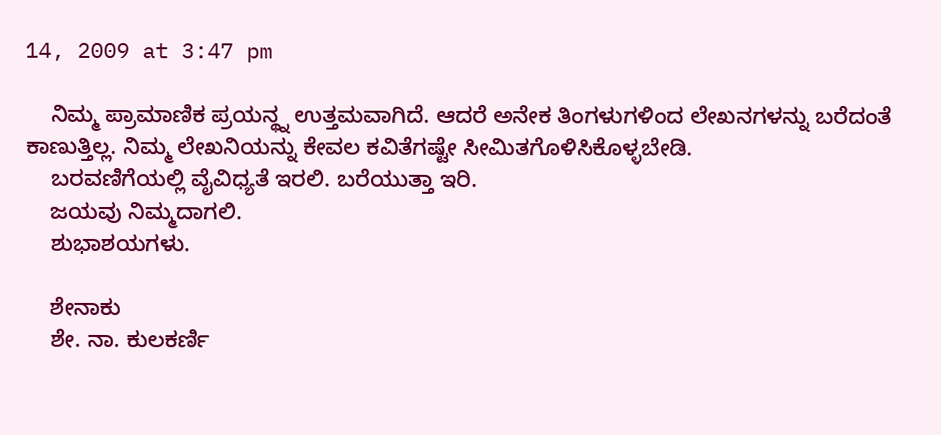14, 2009 at 3:47 pm

    ನಿಮ್ಮ ಪ್ರಾಮಾಣಿಕ ಪ್ರಯನ್ಥ್ನ ಉತ್ತಮವಾಗಿದೆ. ಆದರೆ ಅನೇಕ ತಿಂಗಳುಗಳಿಂದ ಲೇಖನಗಳನ್ನು ಬರೆದಂತೆ ಕಾಣುತ್ತಿಲ್ಲ. ನಿಮ್ಮ ಲೇಖನಿಯನ್ನು ಕೇವಲ ಕವಿತೆಗಷ್ಟೇ ಸೀಮಿತಗೊಳಿಸಿಕೊಳ್ಳಬೇಡಿ.
    ಬರವಣಿಗೆಯಲ್ಲಿ ವೈವಿಧ್ಯತೆ ಇರಲಿ. ಬರೆಯುತ್ತಾ ಇರಿ.
    ಜಯವು ನಿಮ್ಮದಾಗಲಿ.
    ಶುಭಾಶಯಗಳು.

    ಶೇನಾಕು
    ಶೇ. ನಾ. ಕುಲಕರ್ಣಿ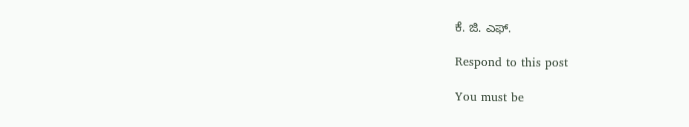ಕೆ. ಜಿ. ಎಫ್.

Respond to this post

You must be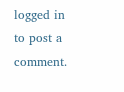logged in to post a comment.